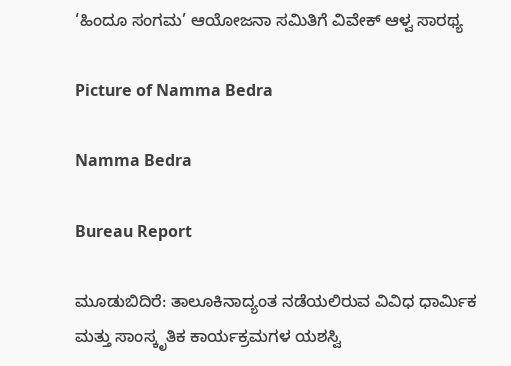‘ಹಿಂದೂ ಸಂಗಮ’ ಆಯೋಜನಾ ಸಮಿತಿಗೆ ವಿವೇಕ್ ಆಳ್ವ ಸಾರಥ್ಯ

Picture of Namma Bedra

Namma Bedra

Bureau Report

ಮೂಡುಬಿದಿರೆ: ತಾಲೂಕಿನಾದ್ಯಂತ ನಡೆಯಲಿರುವ ವಿವಿಧ ಧಾರ್ಮಿಕ ಮತ್ತು ಸಾಂಸ್ಕೃತಿಕ ಕಾರ್ಯಕ್ರಮಗಳ ಯಶಸ್ವಿ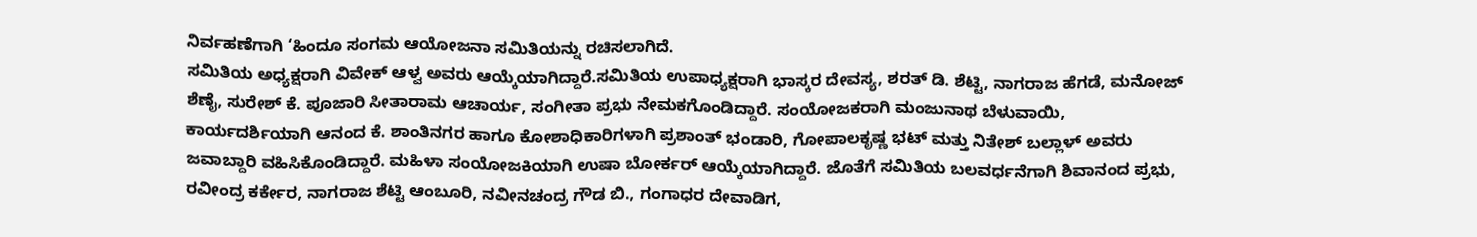ನಿರ್ವಹಣೆಗಾಗಿ ‘ಹಿಂದೂ ಸಂಗಮ ಆಯೋಜನಾ ಸಮಿತಿಯನ್ನು ರಚಿಸಲಾಗಿದೆ.
ಸಮಿತಿಯ ಅಧ್ಯಕ್ಷರಾಗಿ ವಿವೇಕ್ ಆಳ್ವ ಅವರು ಆಯ್ಕೆಯಾಗಿದ್ದಾರೆ.ಸಮಿತಿಯ ಉಪಾಧ್ಯಕ್ಷರಾಗಿ ಭಾಸ್ಕರ ದೇವಸ್ಯ, ಶರತ್ ಡಿ. ಶೆಟ್ಟಿ, ನಾಗರಾಜ ಹೆಗಡೆ, ಮನೋಜ್ ಶೆಣೈ, ಸುರೇಶ್ ಕೆ. ಪೂಜಾರಿ ಸೀತಾರಾಮ ಆಚಾರ್ಯ, ಸಂಗೀತಾ ಪ್ರಭು ನೇಮಕಗೊಂಡಿದ್ದಾರೆ. ಸಂಯೋಜಕರಾಗಿ ಮಂಜುನಾಥ ಬೆಳುವಾಯಿ, ಕಾರ್ಯದರ್ಶಿಯಾಗಿ ಆನಂದ ಕೆ. ಶಾಂತಿನಗರ ಹಾಗೂ ಕೋಶಾಧಿಕಾರಿಗಳಾಗಿ ಪ್ರಶಾಂತ್ ಭಂಡಾರಿ, ಗೋಪಾಲಕೃಷ್ಣ ಭಟ್ ಮತ್ತು ನಿತೇಶ್ ಬಲ್ಲಾಳ್ ಅವರು ಜವಾಬ್ದಾರಿ ವಹಿಸಿಕೊಂಡಿದ್ದಾರೆ. ಮಹಿಳಾ ಸಂಯೋಜಕಿಯಾಗಿ ಉಷಾ ಬೋರ್ಕರ್ ಆಯ್ಕೆಯಾಗಿದ್ದಾರೆ. ಜೊತೆಗೆ ಸಮಿತಿಯ ಬಲವರ್ಧನೆಗಾಗಿ ಶಿವಾನಂದ ಪ್ರಭು, ರವೀಂದ್ರ ಕರ್ಕೇರ, ನಾಗರಾಜ ಶೆಟ್ಟಿ ಆಂಬೂರಿ, ನವೀನಚಂದ್ರ ಗೌಡ ಬಿ., ಗಂಗಾಧರ ದೇವಾಡಿಗ,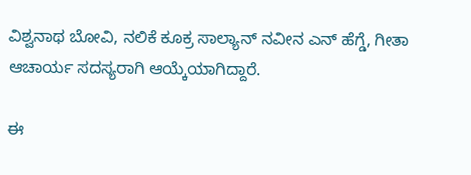ವಿಶ್ವನಾಥ ಬೋವಿ, ನಲಿಕೆ ಕೂಕ್ರ ಸಾಲ್ಯಾನ್ ನವೀನ ಎನ್ ಹೆಗ್ಡೆ, ಗೀತಾ ಆಚಾರ್ಯ ಸದಸ್ಯರಾಗಿ ಆಯ್ಕೆಯಾಗಿದ್ದಾರೆ.

ಈ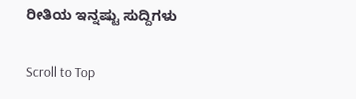ರೀತಿಯ ಇನ್ನಷ್ಟು ಸುದ್ದಿಗಳು

Scroll to Top